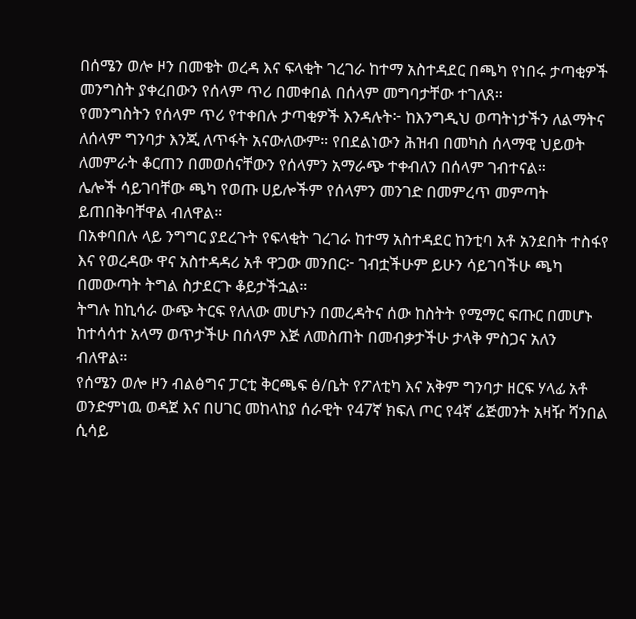በሰሜን ወሎ ዞን በመቄት ወረዳ እና ፍላቂት ገረገራ ከተማ አስተዳደር በጫካ የነበሩ ታጣቂዎች መንግስት ያቀረበውን የሰላም ጥሪ በመቀበል በሰላም መግባታቸው ተገለጸ።
የመንግስትን የሰላም ጥሪ የተቀበሉ ታጣቂዎች እንዳሉት፦ ከእንግዲህ ወጣትነታችን ለልማትና ለሰላም ግንባታ እንጂ ለጥፋት አናውለውም። የበደልነውን ሕዝብ በመካስ ሰላማዊ ህይወት ለመምራት ቆርጠን በመወሰናቸውን የሰላምን አማራጭ ተቀብለን በሰላም ገብተናል።
ሌሎች ሳይገባቸው ጫካ የወጡ ሀይሎችም የሰላምን መንገድ በመምረጥ መምጣት ይጠበቅባቸዋል ብለዋል።
በአቀባበሉ ላይ ንግግር ያደረጉት የፍላቂት ገረገራ ከተማ አስተዳደር ከንቲባ አቶ አንደበት ተስፋየ እና የወረዳው ዋና አስተዳዳሪ አቶ ዋጋው መንበር፦ ገብቷችሁም ይሁን ሳይገባችሁ ጫካ በመውጣት ትግል ስታደርጉ ቆይታችኋል።
ትግሉ ከኪሳራ ውጭ ትርፍ የለለው መሆኑን በመረዳትና ሰው ከስትት የሚማር ፍጡር በመሆኑ ከተሳሳተ አላማ ወጥታችሁ በሰላም እጅ ለመስጠት በመብቃታችሁ ታላቅ ምስጋና አለን ብለዋል።
የሰሜን ወሎ ዞን ብልፅግና ፓርቲ ቅርጫፍ ፅ/ቤት የፖለቲካ እና አቅም ግንባታ ዘርፍ ሃላፊ አቶ ወንድምነዉ ወዳጀ እና በሀገር መከላከያ ሰራዊት የ47ኛ ክፍለ ጦር የ4ኛ ሬጅመንት አዛዥ ሻንበል ሲሳይ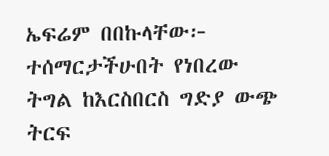ኤፍሬም በበኩላቸው፦ ተሰማርታችሁበት የነበረው ትግል ከእርስበርስ ግድያ ውጭ ትርፍ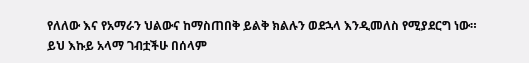የለለው እና የአማራን ህልውና ከማስጠበቅ ይልቅ ክልሉን ወደኋላ እንዲመለስ የሚያደርግ ነው።
ይህ እኩይ አላማ ገብቷችሁ በሰላም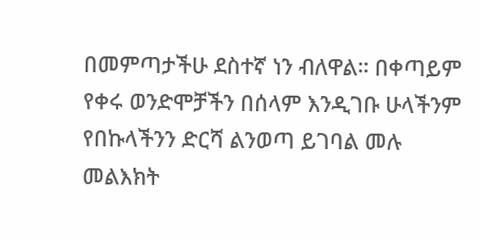በመምጣታችሁ ደስተኛ ነን ብለዋል። በቀጣይም የቀሩ ወንድሞቻችን በሰላም እንዲገቡ ሁላችንም የበኩላችንን ድርሻ ልንወጣ ይገባል መሉ መልእክት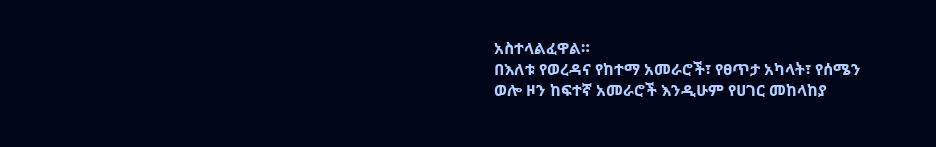አስተላልፈዋል።
በእለቱ የወረዳና የከተማ አመራሮች፣ የፀጥታ አካላት፣ የሰሜን ወሎ ዞን ከፍተኛ አመራሮች እንዲሁም የሀገር መከላከያ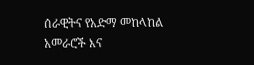ሰራዊትና የአድማ መከላከል አመራሮች እና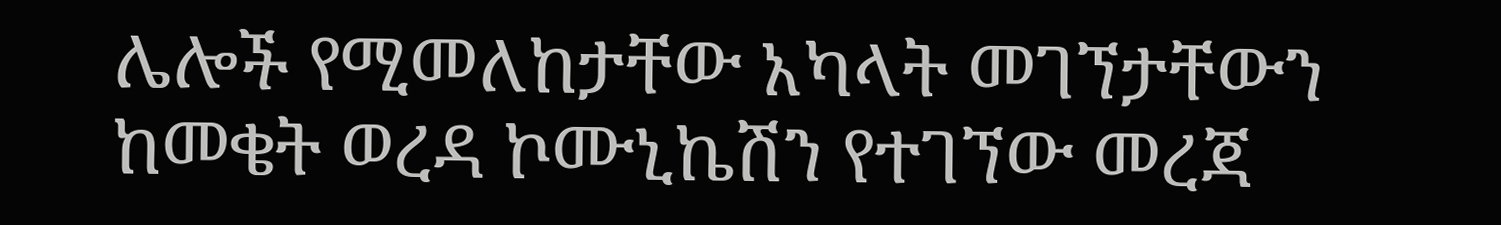ሌሎች የሚመለከታቸው አካላት መገኘታቸውን ከመቄት ወረዳ ኮሙኒኬሽን የተገኘው መረጃ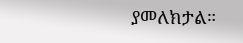ያመለክታል።